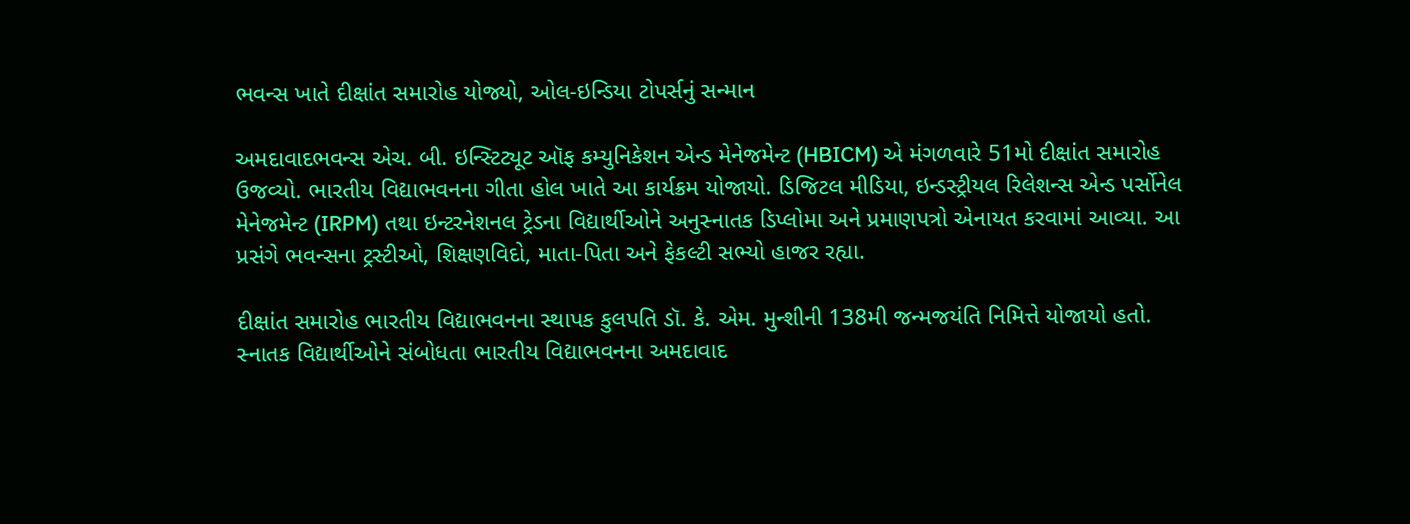ભવન્‍સ ખાતે દીક્ષાંત સમારોહ યોજ્યો, ઓલ-ઇન્ડિયા ટોપર્સનું સન્માન

અમદાવાદભવન્‍સ એચ. બી. ઇન્સ્ટિટ્યૂટ ઑફ કમ્યુનિકેશન એન્ડ મેનેજમેન્ટ (HBICM) એ મંગળવારે 51મો દીક્ષાંત સમારોહ ઉજવ્યો. ભારતીય વિદ્યાભવનના ગીતા હોલ ખાતે આ કાર્યક્રમ યોજાયો. ડિજિટલ મીડિયા, ઇન્ડસ્ટ્રીયલ રિલેશન્સ એન્ડ પર્સોનેલ મેનેજમેન્ટ (IRPM) તથા ઇન્ટરનેશનલ ટ્રેડના વિદ્યાર્થીઓને અનુસ્નાતક ડિપ્લોમા અને પ્રમાણપત્રો એનાયત કરવામાં આવ્યા. આ પ્રસંગે ભવન્‍સના ટ્રસ્ટીઓ, શિક્ષણવિદો, માતા-પિતા અને ફેકલ્ટી સભ્યો હાજર રહ્યા.

દીક્ષાંત સમારોહ ભારતીય વિદ્યાભવનના સ્થાપક કુલપતિ ડૉ. કે. એમ. મુન્શીની 138મી જન્મજયંતિ નિમિત્તે યોજાયો હતો. સ્નાતક વિદ્યાર્થીઓને સંબોધતા ભારતીય વિદ્યાભવનના અમદાવાદ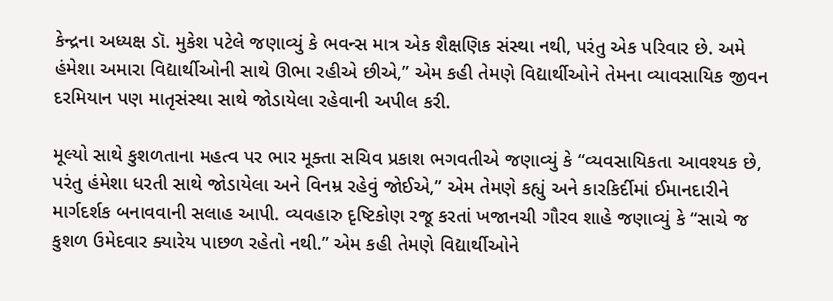કેન્દ્રના અધ્યક્ષ ડૉ. મુકેશ પટેલે જણાવ્યું કે ભવન્‍સ માત્ર એક શૈક્ષણિક સંસ્થા નથી, પરંતુ એક પરિવાર છે. અમે હંમેશા અમારા વિદ્યાર્થીઓની સાથે ઊભા રહીએ છીએ,” એમ કહી તેમણે વિદ્યાર્થીઓને તેમના વ્યાવસાયિક જીવન દરમિયાન પણ માતૃસંસ્થા સાથે જોડાયેલા રહેવાની અપીલ કરી.

મૂલ્યો સાથે કુશળતાના મહત્વ પર ભાર મૂક્તા સચિવ પ્રકાશ ભગવતીએ જણાવ્યું કે “વ્યવસાયિકતા આવશ્યક છે, પરંતુ હંમેશા ધરતી સાથે જોડાયેલા અને વિનમ્ર રહેવું જોઈએ,” એમ તેમણે કહ્યું અને કારકિર્દીમાં ઈમાનદારીને માર્ગદર્શક બનાવવાની સલાહ આપી. વ્યવહારુ દૃષ્ટિકોણ રજૂ કરતાં ખજાનચી ગૌરવ શાહે જણાવ્યું કે “સાચે જ કુશળ ઉમેદવાર ક્યારેય પાછળ રહેતો નથી.” એમ કહી તેમણે વિદ્યાર્થીઓને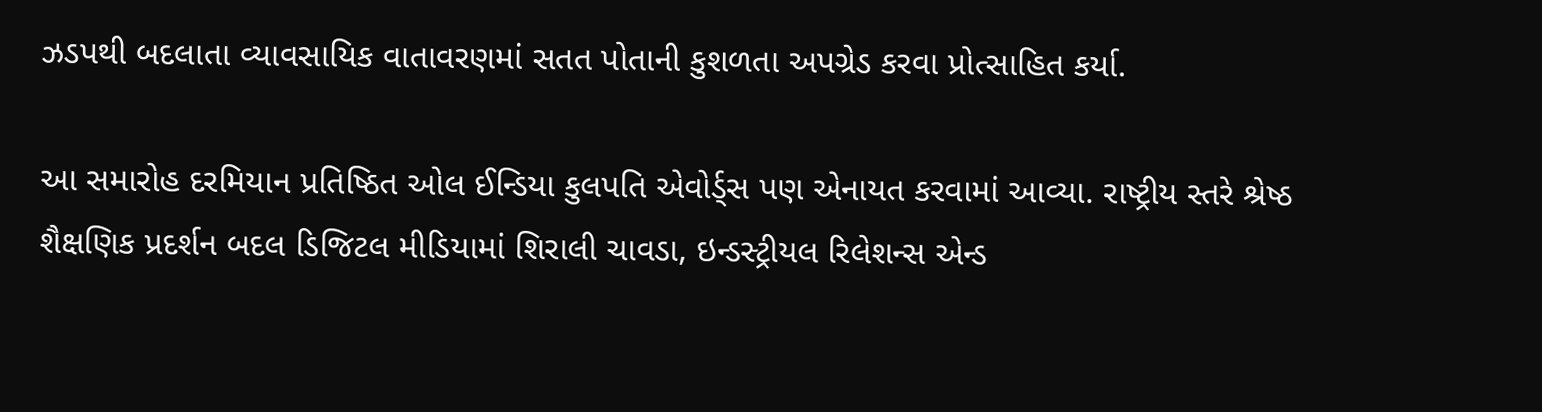ઝડપથી બદલાતા વ્યાવસાયિક વાતાવરણમાં સતત પોતાની કુશળતા અપગ્રેડ કરવા પ્રોત્સાહિત કર્યા.

આ સમારોહ દરમિયાન પ્રતિષ્ઠિત ઓલ ઈન્ડિયા કુલપતિ એવોર્ડ્સ પણ એનાયત કરવામાં આવ્યા. રાષ્ટ્રીય સ્તરે શ્રેષ્ઠ શૈક્ષણિક પ્રદર્શન બદલ ડિજિટલ મીડિયામાં શિરાલી ચાવડા, ઇન્ડસ્ટ્રીયલ રિલેશન્સ એન્ડ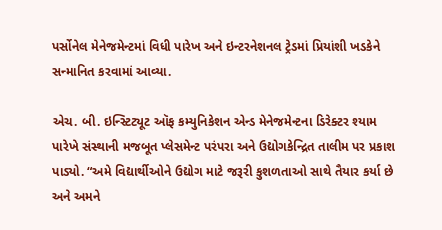પર્સોનેલ મેનેજમેન્ટમાં વિધી પારેખ અને ઇન્ટરનેશનલ ટ્રેડમાં પ્રિયાંશી ખડકેને સન્માનિત કરવામાં આવ્યા.

એચ. બી. ઇન્સ્ટિટ્યૂટ ઑફ કમ્યુનિકેશન એન્ડ મેનેજમેન્ટના ડિરેક્ટર શ્યામ પારેખે સંસ્થાની મજબૂત પ્લેસમેન્ટ પરંપરા અને ઉદ્યોગકેન્દ્રિત તાલીમ પર પ્રકાશ પાડ્યો. “અમે વિદ્યાર્થીઓને ઉદ્યોગ માટે જરૂરી કુશળતાઓ સાથે તૈયાર કર્યા છે અને અમને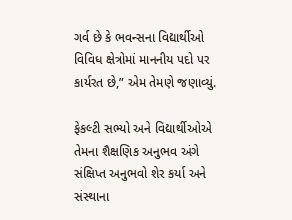ગર્વ છે કે ભવન્‍સના વિદ્યાર્થીઓ વિવિધ ક્ષેત્રોમાં માનનીય પદો પર કાર્યરત છે,” એમ તેમણે જણાવ્યું.

ફેકલ્ટી સભ્યો અને વિદ્યાર્થીઓએ તેમના શૈક્ષણિક અનુભવ અંગે સંક્ષિપ્ત અનુભવો શેર કર્યા અને સંસ્થાના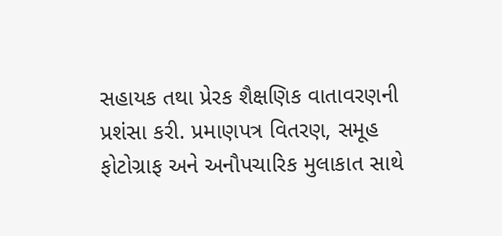સહાયક તથા પ્રેરક શૈક્ષણિક વાતાવરણની પ્રશંસા કરી. પ્રમાણપત્ર વિતરણ, સમૂહ ફોટોગ્રાફ અને અનૌપચારિક મુલાકાત સાથે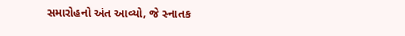સમારોહનો અંત આવ્યો, જે સ્નાતક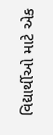વિદ્યાર્થીઓ માટે એક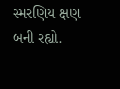સ્મરણિય ક્ષણ બની રહ્યો.